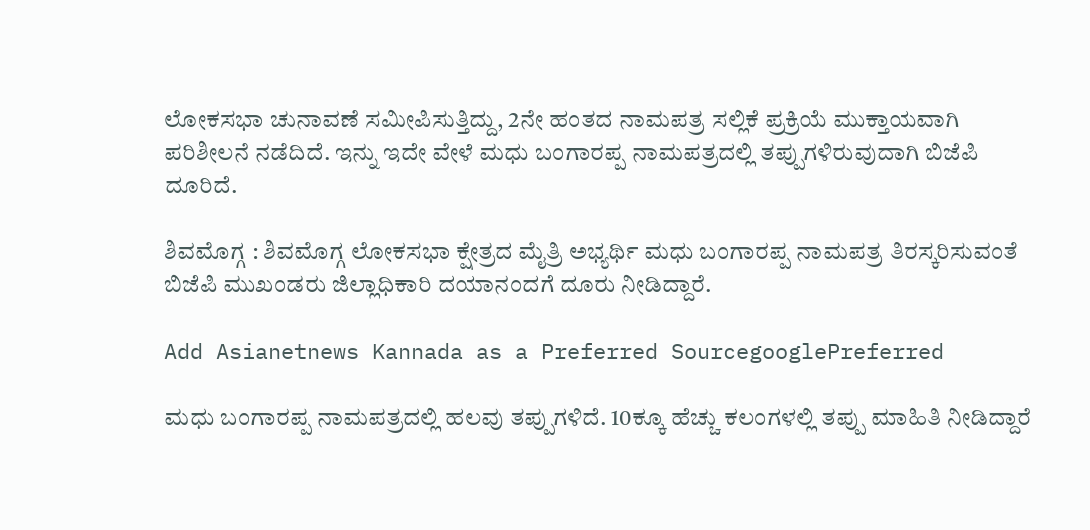ಲೋಕಸಭಾ ಚುನಾವಣೆ ಸಮೀಪಿಸುತ್ತಿದ್ದು, 2ನೇ ಹಂತದ ನಾಮಪತ್ರ ಸಲ್ಲಿಕೆ ಪ್ರಕ್ರಿಯೆ ಮುಕ್ತಾಯವಾಗಿ ಪರಿಶೀಲನೆ ನಡೆದಿದೆ. ಇನ್ನು ಇದೇ ವೇಳೆ ಮಧು ಬಂಗಾರಪ್ಪ ನಾಮಪತ್ರದಲ್ಲಿ ತಪ್ಪುಗಳಿರುವುದಾಗಿ ಬಿಜೆಪಿ ದೂರಿದೆ.

ಶಿವಮೊಗ್ಗ : ಶಿವಮೊಗ್ಗ ಲೋಕಸಭಾ ಕ್ಷೇತ್ರದ ಮೈತ್ರಿ ಅಭ್ಯರ್ಥಿ ಮಧು ಬಂಗಾರಪ್ಪ ನಾಮಪತ್ರ ತಿರಸ್ಕರಿಸುವಂತೆ ಬಿಜೆಪಿ ಮುಖಂಡರು ಜಿಲ್ಲಾಧಿಕಾರಿ ದಯಾನಂದಗೆ ದೂರು ನೀಡಿದ್ದಾರೆ.

Add Asianetnews Kannada as a Preferred SourcegooglePreferred

ಮಧು ಬಂಗಾರಪ್ಪ ನಾಮಪತ್ರದಲ್ಲಿ ಹಲವು ತಪ್ಪುಗಳಿದೆ. 10ಕ್ಕೂ ಹೆಚ್ಚು ಕಲಂಗಳಲ್ಲಿ ತಪ್ಪು ಮಾಹಿತಿ ನೀಡಿದ್ದಾರೆ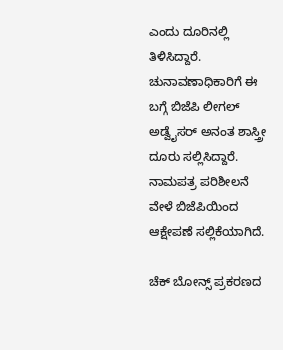ಎಂದು ದೂರಿನಲ್ಲಿ ತಿಳಿಸಿದ್ದಾರೆ. ಚುನಾವಣಾಧಿಕಾರಿಗೆ ಈ ಬಗ್ಗೆ ಬಿಜೆಪಿ ಲೀಗಲ್ ಅಡ್ವೈಸರ್ ಅನಂತ ಶಾಸ್ತ್ರೀ ದೂರು ಸಲ್ಲಿಸಿದ್ದಾರೆ. ನಾಮಪತ್ರ ಪರಿಶೀಲನೆ ವೇಳೆ ಬಿಜೆಪಿಯಿಂದ ಆಕ್ಷೇಪಣೆ ಸಲ್ಲಿಕೆಯಾಗಿದೆ.

ಚೆಕ್ ಬೋನ್ಸ್ ಪ್ರಕರಣದ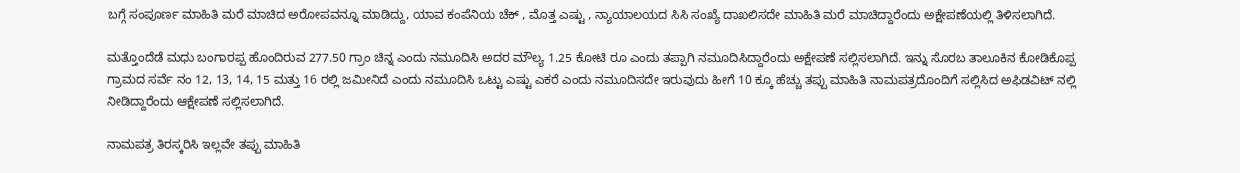ಬಗ್ಗೆ ಸಂಪೂರ್ಣ ಮಾಹಿತಿ ಮರೆ ಮಾಚಿದ ಅರೋಪವನ್ನೂ ಮಾಡಿದ್ದು, ಯಾವ ಕಂಪೆನಿಯ ಚೆಕ್ , ಮೊತ್ತ ಎಷ್ಟು , ನ್ಯಾಯಾಲಯದ ಸಿಸಿ ಸಂಖ್ಯೆ ದಾಖಲಿಸದೇ ಮಾಹಿತಿ ಮರೆ ಮಾಚಿದ್ದಾರೆಂದು ಅಕ್ಷೇಪಣೆಯಲ್ಲಿ ತಿಳಿಸಲಾಗಿದೆ.

ಮತ್ತೊಂದೆಡೆ ಮಧು ಬಂಗಾರಪ್ಪ ಹೊಂದಿರುವ 277.50 ಗ್ರಾಂ ಚಿನ್ನ ಎಂದು ನಮೂದಿಸಿ ಅದರ ಮೌಲ್ಯ 1.25 ಕೋಟಿ ರೂ ಎಂದು ತಪ್ಪಾಗಿ ನಮೂದಿಸಿದ್ದಾರೆಂದು ಅಕ್ಷೇಪಣೆ ಸಲ್ಲಿಸಲಾಗಿದೆ. ಇನ್ನು ಸೊರಬ ತಾಲೂಕಿನ ಕೋಡಿಕೊಪ್ಪ ಗ್ರಾಮದ ಸರ್ವೆ ನಂ 12, 13, 14, 15 ಮತ್ತು 16 ರಲ್ಲಿ ಜಮೀನಿದೆ ಎಂದು ನಮೂದಿಸಿ ಒಟ್ಟು ಎಷ್ಟು ಎಕರೆ ಎಂದು ನಮೂದಿಸದೇ ಇರುವುದು ಹೀಗೆ 10 ಕ್ಕೂ ಹೆಚ್ಚು ತಪ್ಪು ಮಾಹಿತಿ ನಾಮಪತ್ರದೊಂದಿಗೆ ಸಲ್ಲಿಸಿದ ಅಫಿಡವಿಟ್ ನಲ್ಲಿ ನೀಡಿದ್ದಾರೆಂದು ಆಕ್ಷೇಪಣೆ ಸಲ್ಲಿಸಲಾಗಿದೆ.

ನಾಮಪತ್ರ ತಿರಸ್ಕರಿಸಿ ಇಲ್ಲವೇ ತಪ್ಪು ಮಾಹಿತಿ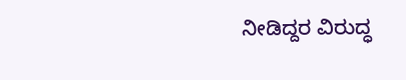ನೀಡಿದ್ದರ ವಿರುದ್ಧ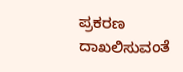ಪ್ರಕರಣ ದಾಖಲಿಸುವಂತೆ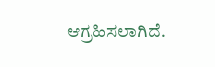ಆಗ್ರಹಿಸಲಾಗಿದೆ.